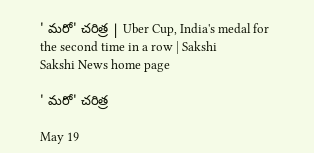' మరో' చరిత్ర | Uber Cup, India's medal for the second time in a row | Sakshi
Sakshi News home page

' మరో' చరిత్ర

May 19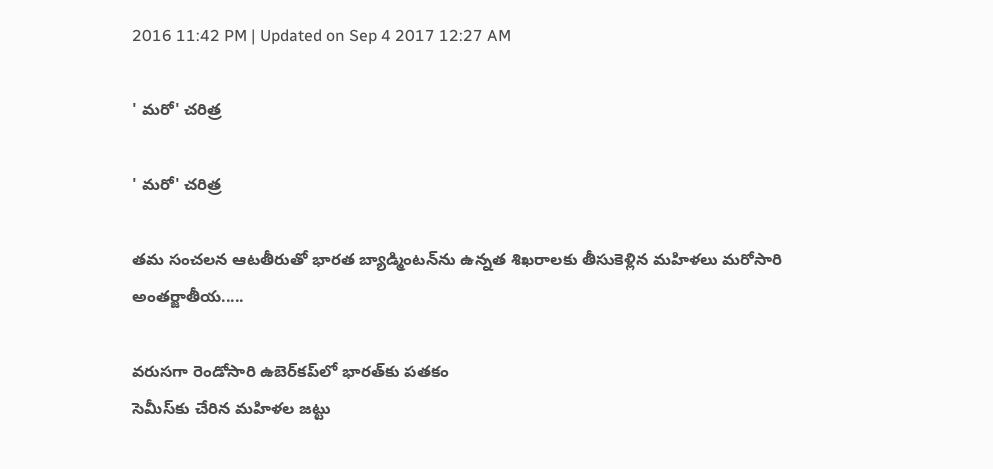2016 11:42 PM | Updated on Sep 4 2017 12:27 AM

' మరో' చరిత్ర

' మరో' చరిత్ర

తమ సంచలన ఆటతీరుతో భారత బ్యాడ్మింటన్‌ను ఉన్నత శిఖరాలకు తీసుకెళ్లిన మహిళలు మరోసారి అంతర్జాతీయ.....

వరుసగా రెండోసారి ఉబెర్‌కప్‌లో భారత్‌కు పతకం
సెమీస్‌కు చేరిన మహిళల జట్టు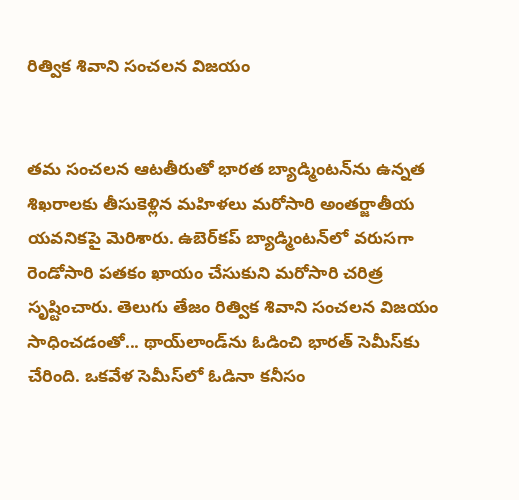రిత్విక శివాని సంచలన విజయం


తమ సంచలన ఆటతీరుతో భారత బ్యాడ్మింటన్‌ను ఉన్నత శిఖరాలకు తీసుకెళ్లిన మహిళలు మరోసారి అంతర్జాతీయ యవనికపై మెరిశారు. ఉబెర్‌కప్ బ్యాడ్మింటన్‌లో వరుసగా రెండోసారి పతకం ఖాయం చేసుకుని మరోసారి చరిత్ర సృష్టించారు. తెలుగు తేజం రిత్విక శివాని సంచలన విజయం సాధించడంతో... థాయ్‌లాండ్‌ను ఓడించి భారత్ సెమీస్‌కు చేరింది. ఒకవేళ సెమీస్‌లో ఓడినా కనీసం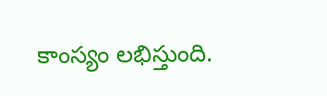కాంస్యం లభిస్తుంది.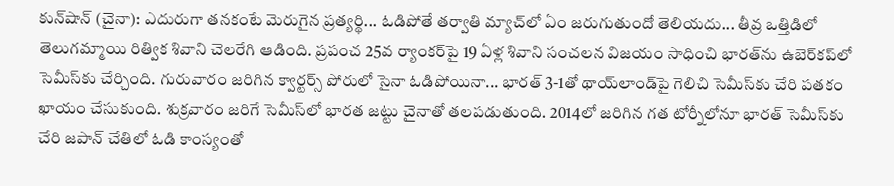కున్‌షాన్ (చైనా): ఎదురుగా తనకంటే మెరుగైన ప్రత్యర్థి... ఓడిపోతే తర్వాతి మ్యాచ్‌లో ఏం జరుగుతుందో తెలియదు... తీవ్ర ఒత్తిడిలో తెలుగమ్మాయి రిత్విక శివాని చెలరేగి ఆడింది. ప్రపంచ 25వ ర్యాంకర్‌పై 19 ఏళ్ల శివాని సంచలన విజయం సాధించి భారత్‌ను ఉబెర్‌కప్‌లో సెమీస్‌కు చేర్చింది. గురువారం జరిగిన క్వార్టర్స్ పోరులో సైనా ఓడిపోయినా... భారత్ 3-1తో థాయ్‌లాండ్‌పై గెలిచి సెమీస్‌కు చేరి పతకం ఖాయం చేసుకుంది. శుక్రవారం జరిగే సెమీస్‌లో భారత జట్టు చైనాతో తలపడుతుంది. 2014లో జరిగిన గత టోర్నీలోనూ భారత్ సెమీస్‌కు చేరి జపాన్ చేతిలో ఓడి కాంస్యంతో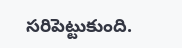సరిపెట్టుకుంది.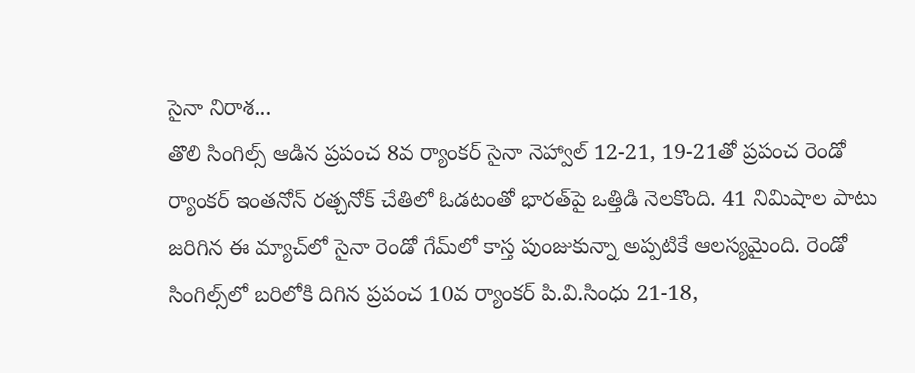సైనా నిరాశ...
తొలి సింగిల్స్ ఆడిన ప్రపంచ 8వ ర్యాంకర్ సైనా నెహ్వాల్ 12-21, 19-21తో ప్రపంచ రెండో ర్యాంకర్ ఇంతనోన్ రత్చనోక్ చేతిలో ఓడటంతో భారత్‌పై ఒత్తిడి నెలకొంది. 41 నిమిషాల పాటు జరిగిన ఈ మ్యాచ్‌లో సైనా రెండో గేమ్‌లో కాస్త పుంజుకున్నా అప్పటికే ఆలస్యమైంది. రెండో సింగిల్స్‌లో బరిలోకి దిగిన ప్రపంచ 10వ ర్యాంకర్ పి.వి.సింధు 21-18,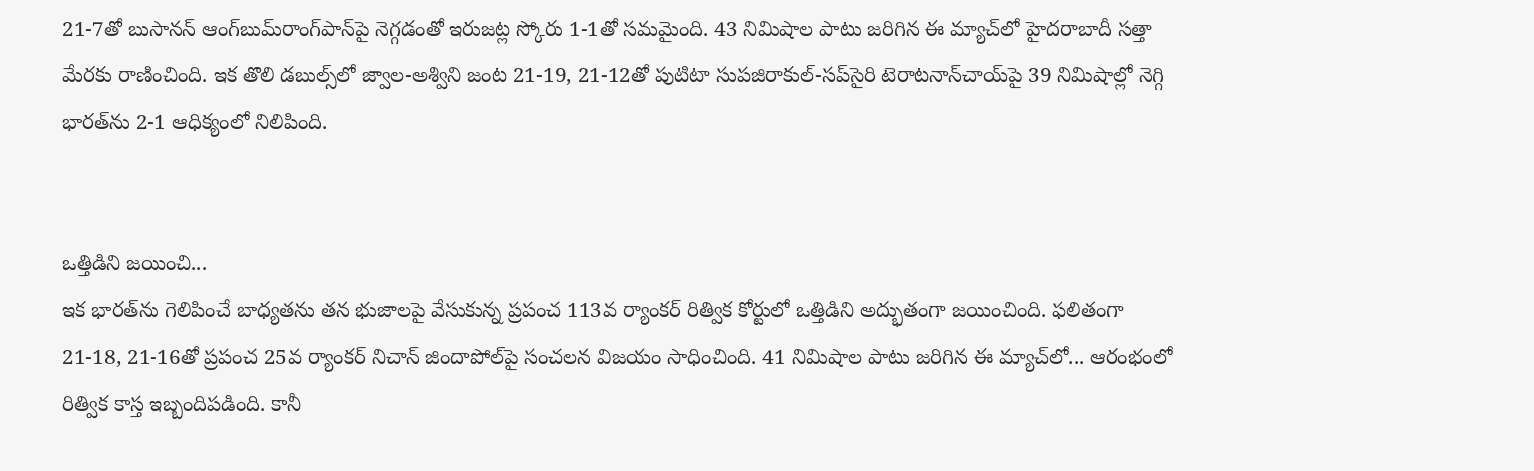21-7తో బుసానన్ ఆంగ్‌బుమ్‌రాంగ్‌పాన్‌పై నెగ్గడంతో ఇరుజట్ల స్కోరు 1-1తో సమమైంది. 43 నిమిషాల పాటు జరిగిన ఈ మ్యాచ్‌లో హైదరాబాదీ సత్తా మేరకు రాణించింది. ఇక తొలి డబుల్స్‌లో జ్వాల-అశ్విని జంట 21-19, 21-12తో పుటిటా సుపజిరాకుల్-సప్‌సైరి టెరాటనాన్‌చాయ్‌పై 39 నిమిషాల్లో నెగ్గి భారత్‌ను 2-1 ఆధిక్యంలో నిలిపింది.


ఒత్తిడిని జయించి...
ఇక భారత్‌ను గెలిపించే బాధ్యతను తన భుజాలపై వేసుకున్న ప్రపంచ 113వ ర్యాంకర్ రిత్విక కోర్టులో ఒత్తిడిని అద్భుతంగా జయించింది. ఫలితంగా 21-18, 21-16తో ప్రపంచ 25వ ర్యాంకర్ నిచాన్ జిందాపోల్‌పై సంచలన విజయం సాధించింది. 41 నిమిషాల పాటు జరిగిన ఈ మ్యాచ్‌లో... ఆరంభంలో రిత్విక కాస్త ఇబ్బందిపడింది. కానీ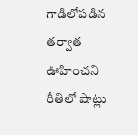గాడిలోపడిన తర్వాత ఊహించని రీతిలో షాట్లు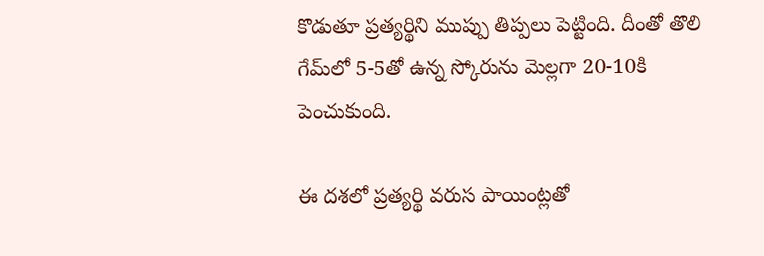కొడుతూ ప్రత్యర్థిని ముప్పు తిప్పలు పెట్టింది. దీంతో తొలి గేమ్‌లో 5-5తో ఉన్న స్కోరును మెల్లగా 20-10కి పెంచుకుంది.

ఈ దశలో ప్రత్యర్థి వరుస పాయింట్లతో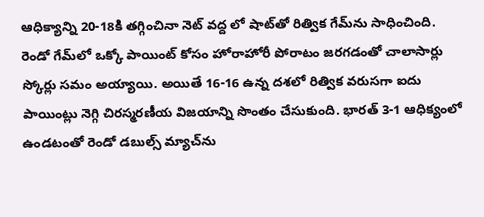ఆధిక్యాన్ని 20-18కి తగ్గించినా నెట్ వద్ద లో షాట్‌తో రిత్విక గేమ్‌ను సాధించింది. రెండో గేమ్‌లో ఒక్కో పాయింట్ కోసం హోరాహోరీ పోరాటం జరగడంతో చాలాసార్లు స్కోర్లు సమం అయ్యాయి. అయితే 16-16 ఉన్న దశలో రిత్విక వరుసగా ఐదు పాయింట్లు నెగ్గి చిరస్మరణీయ విజయాన్ని సొంతం చేసుకుంది. భారత్ 3-1 ఆధిక్యంలో ఉండటంతో రెండో డబుల్స్ మ్యాచ్‌ను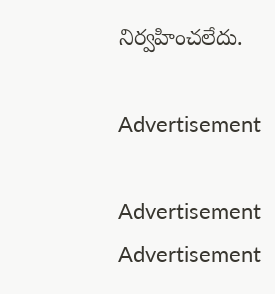నిర్వహించలేదు.

Advertisement

Advertisement
Advertisement